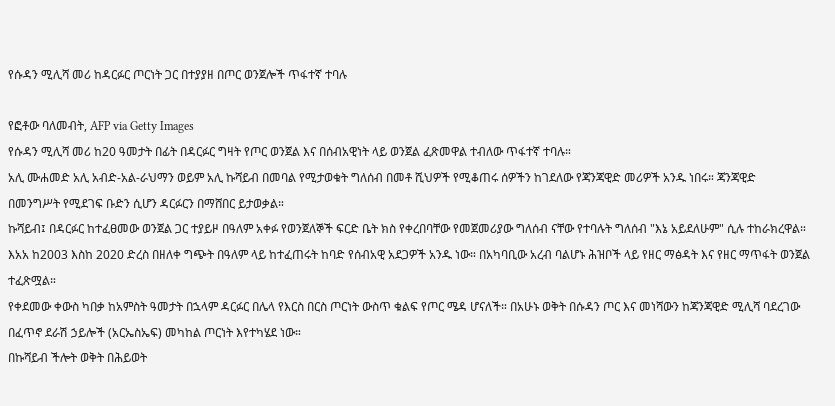የሱዳን ሚሊሻ መሪ ከዳርፉር ጦርነት ጋር በተያያዘ በጦር ወንጀሎች ጥፋተኛ ተባሉ

የፎቶው ባለመብት, AFP via Getty Images
የሱዳን ሚሊሻ መሪ ከ20 ዓመታት በፊት በዳርፉር ግዛት የጦር ወንጀል እና በሰብአዊነት ላይ ወንጀል ፈጽመዋል ተብለው ጥፋተኛ ተባሉ።
አሊ ሙሐመድ አሊ አብድ-አል-ራህማን ወይም አሊ ኩሻይብ በመባል የሚታወቁት ግለሰብ በመቶ ሺህዎች የሚቆጠሩ ሰዎችን ከገደለው የጃንጃዊድ መሪዎች አንዱ ነበሩ። ጃንጃዊድ በመንግሥት የሚደገፍ ቡድን ሲሆን ዳርፉርን በማሸበር ይታወቃል።
ኩሻይብ፤ በዳርፉር ከተፈፀመው ወንጀል ጋር ተያይዞ በዓለም አቀፉ የወንጀለኞች ፍርድ ቤት ክስ የቀረበባቸው የመጀመሪያው ግለሰብ ናቸው የተባሉት ግለሰብ "እኔ አይደለሁም" ሲሉ ተከራክረዋል።
እአአ ከ2003 እስከ 2020 ድረስ በዘለቀ ግጭት በዓለም ላይ ከተፈጠሩት ከባድ የሰብአዊ አደጋዎች አንዱ ነው። በአካባቢው አረብ ባልሆኑ ሕዝቦች ላይ የዘር ማፅዳት እና የዘር ማጥፋት ወንጀል ተፈጽሟል።
የቀደመው ቀውስ ካበቃ ከአምስት ዓመታት በኋላም ዳርፉር በሌላ የእርስ በርስ ጦርነት ውስጥ ቁልፍ የጦር ሜዳ ሆናለች። በአሁኑ ወቅት በሱዳን ጦር እና መነሻውን ከጃንጃዊድ ሚሊሻ ባደረገው በፈጥኖ ደራሽ ኃይሎች (አርኤስኤፍ) መካከል ጦርነት እየተካሄደ ነው።
በኩሻይብ ችሎት ወቅት በሕይወት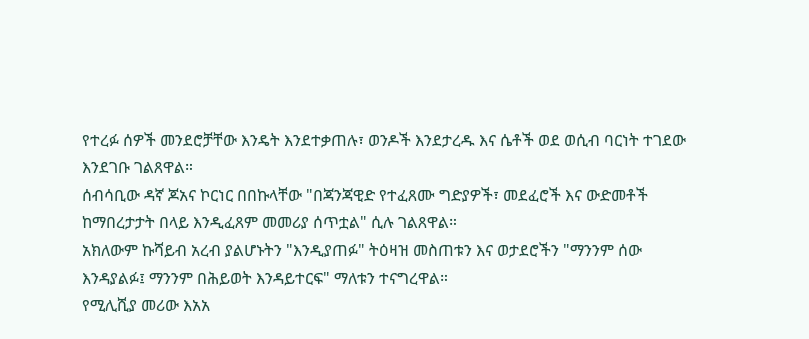የተረፉ ሰዎች መንደሮቻቸው እንዴት እንደተቃጠሉ፣ ወንዶች እንደታረዱ እና ሴቶች ወደ ወሲብ ባርነት ተገደው እንደገቡ ገልጸዋል።
ሰብሳቢው ዳኛ ጆአና ኮርነር በበኩላቸው "በጃንጃዊድ የተፈጸሙ ግድያዎች፣ መደፈሮች እና ውድመቶች ከማበረታታት በላይ እንዲፈጸም መመሪያ ሰጥቷል" ሲሉ ገልጸዋል።
አክለውም ኩሻይብ አረብ ያልሆኑትን "እንዲያጠፉ" ትዕዛዝ መስጠቱን እና ወታደሮችን "ማንንም ሰው እንዳያልፉ፤ ማንንም በሕይወት እንዳይተርፍ" ማለቱን ተናግረዋል።
የሚሊሺያ መሪው እአአ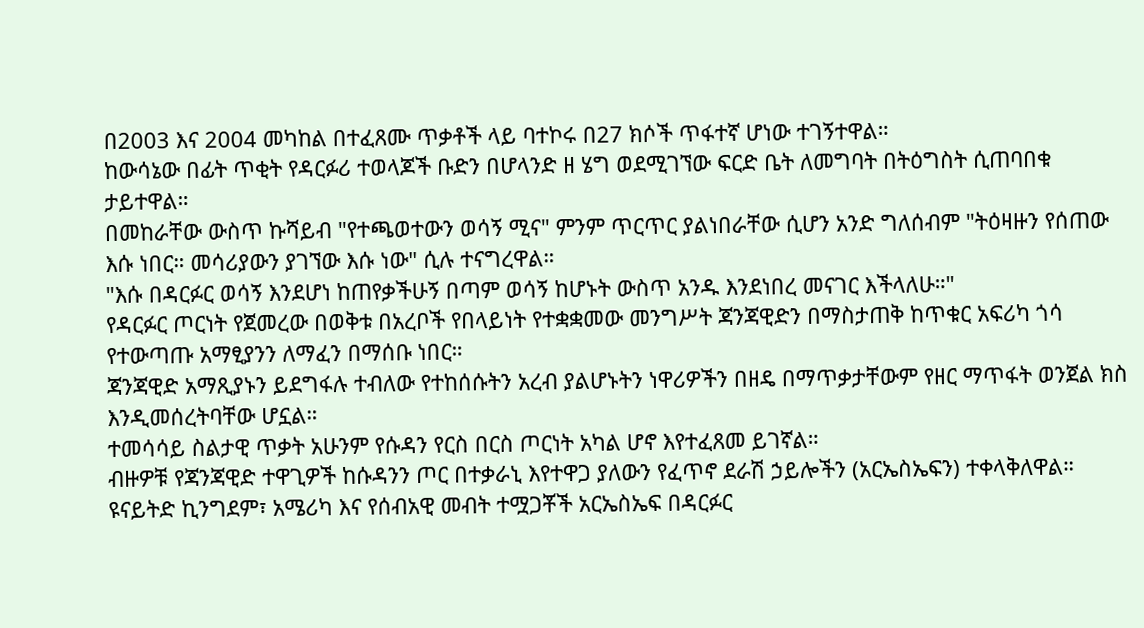በ2003 እና 2004 መካከል በተፈጸሙ ጥቃቶች ላይ ባተኮሩ በ27 ክሶች ጥፋተኛ ሆነው ተገኝተዋል።
ከውሳኔው በፊት ጥቂት የዳርፉሪ ተወላጆች ቡድን በሆላንድ ዘ ሄግ ወደሚገኘው ፍርድ ቤት ለመግባት በትዕግስት ሲጠባበቁ ታይተዋል።
በመከራቸው ውስጥ ኩሻይብ "የተጫወተውን ወሳኝ ሚና" ምንም ጥርጥር ያልነበራቸው ሲሆን አንድ ግለሰብም "ትዕዛዙን የሰጠው እሱ ነበር። መሳሪያውን ያገኘው እሱ ነው" ሲሉ ተናግረዋል።
"እሱ በዳርፉር ወሳኝ እንደሆነ ከጠየቃችሁኝ በጣም ወሳኝ ከሆኑት ውስጥ አንዱ እንደነበረ መናገር እችላለሁ።"
የዳርፉር ጦርነት የጀመረው በወቅቱ በአረቦች የበላይነት የተቋቋመው መንግሥት ጃንጃዊድን በማስታጠቅ ከጥቁር አፍሪካ ጎሳ የተውጣጡ አማፂያንን ለማፈን በማሰቡ ነበር።
ጃንጃዊድ አማጺያኑን ይደግፋሉ ተብለው የተከሰሱትን አረብ ያልሆኑትን ነዋሪዎችን በዘዴ በማጥቃታቸውም የዘር ማጥፋት ወንጀል ክስ እንዲመሰረትባቸው ሆኗል።
ተመሳሳይ ስልታዊ ጥቃት አሁንም የሱዳን የርስ በርስ ጦርነት አካል ሆኖ እየተፈጸመ ይገኛል።
ብዙዎቹ የጃንጃዊድ ተዋጊዎች ከሱዳንን ጦር በተቃራኒ እየተዋጋ ያለውን የፈጥኖ ደራሽ ኃይሎችን (አርኤስኤፍን) ተቀላቅለዋል።
ዩናይትድ ኪንግደም፣ አሜሪካ እና የሰብአዊ መብት ተሟጋቾች አርኤስኤፍ በዳርፉር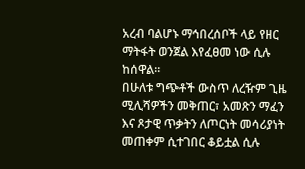አረብ ባልሆኑ ማኅበረሰቦች ላይ የዘር ማትፋት ወንጀል እየፈፀመ ነው ሲሉ ከሰዋል።
በሁለቱ ግጭቶች ውስጥ ለረዥም ጊዜ ሚሊሻዎችን መቅጠር፣ አመጽን ማፈን እና ጾታዊ ጥቃትን ለጦርነት መሳሪያነት መጠቀም ሲተገበር ቆይቷል ሲሉ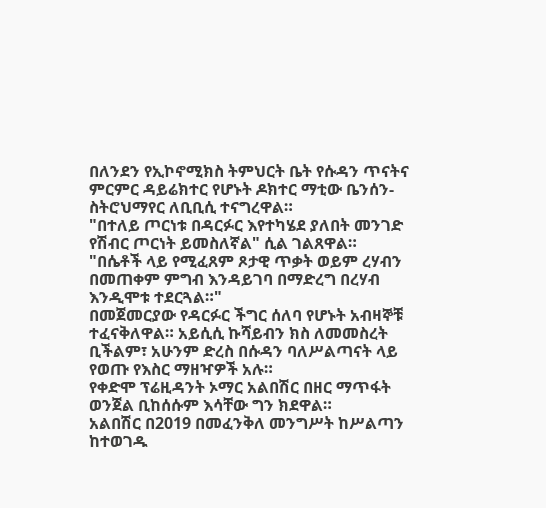በለንደን የኢኮኖሚክስ ትምህርት ቤት የሱዳን ጥናትና ምርምር ዳይሬክተር የሆኑት ዶክተር ማቲው ቤንሰን-ስትሮህማየር ለቢቢሲ ተናግረዋል።
"በተለይ ጦርነቱ በዳርፉር እየተካሄደ ያለበት መንገድ የሽብር ጦርነት ይመስለኛል" ሲል ገልጸዋል።
"በሴቶች ላይ የሚፈጸም ጾታዊ ጥቃት ወይም ረሃብን በመጠቀም ምግብ እንዳይገባ በማድረግ በረሃብ እንዲሞቱ ተደርጓል።"
በመጀመርያው የዳርፉር ችግር ሰለባ የሆኑት አብዛኞቹ ተፈናቅለዋል። አይሲሲ ኩሻይብን ክስ ለመመስረት ቢችልም፣ አሁንም ድረስ በሱዳን ባለሥልጣናት ላይ የወጡ የእስር ማዘዣዎች አሉ።
የቀድሞ ፕሬዚዳንት ኦማር አልበሽር በዘር ማጥፋት ወንጀል ቢከሰሱም እሳቸው ግን ክደዋል።
አልበሽር በ2019 በመፈንቅለ መንግሥት ከሥልጣን ከተወገዱ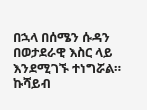በኋላ በሰሜን ሱዳን በወታደራዊ እስር ላይ እንደሚገኙ ተነግሯል።
ኩሻይብ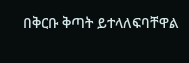በቅርቡ ቅጣት ይተላለፍባቸዋል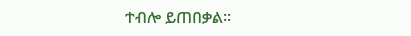ተብሎ ይጠበቃል።